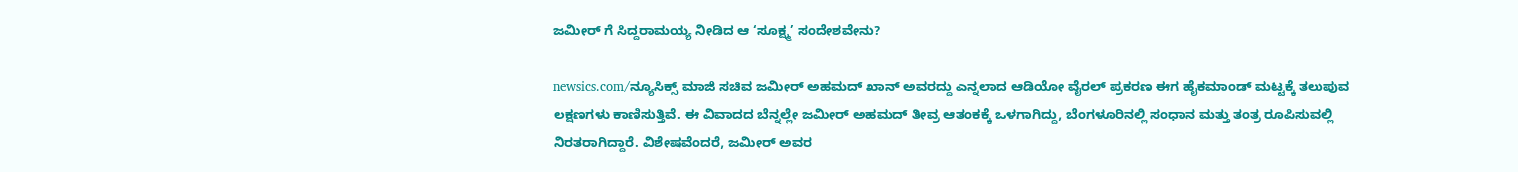ಜಮೀರ್ ಗೆ ಸಿದ್ದರಾಮಯ್ಯ ನೀಡಿದ ಆ ‘ಸೂಕ್ಷ್ಮ’ ಸಂದೇಶವೇನು?

newsics.com/ನ್ಯೂಸಿಕ್ಸ್ ಮಾಜಿ ಸಚಿವ ಜಮೀರ್ ಅಹಮದ್ ಖಾನ್ ಅವರದ್ದು ಎನ್ನಲಾದ ಆಡಿಯೋ ವೈರಲ್ ಪ್ರಕರಣ ಈಗ ಹೈಕಮಾಂಡ್ ಮಟ್ಟಕ್ಕೆ ತಲುಪುವ ಲಕ್ಷಣಗಳು ಕಾಣಿಸುತ್ತಿವೆ. ಈ ವಿವಾದದ ಬೆನ್ನಲ್ಲೇ ಜಮೀರ್ ಅಹಮದ್ ತೀವ್ರ ಆತಂಕಕ್ಕೆ ಒಳಗಾಗಿದ್ದು, ಬೆಂಗಳೂರಿನಲ್ಲಿ ಸಂಧಾನ ಮತ್ತು ತಂತ್ರ ರೂಪಿಸುವಲ್ಲಿ ನಿರತರಾಗಿದ್ದಾರೆ. ವಿಶೇಷವೆಂದರೆ, ಜಮೀರ್ ಅವರ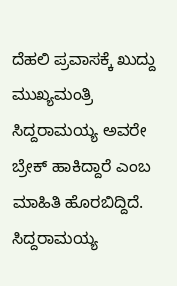ದೆಹಲಿ ಪ್ರವಾಸಕ್ಕೆ ಖುದ್ದು ಮುಖ್ಯಮಂತ್ರಿ ಸಿದ್ದರಾಮಯ್ಯ ಅವರೇ ಬ್ರೇಕ್ ಹಾಕಿದ್ದಾರೆ ಎಂಬ ಮಾಹಿತಿ ಹೊರಬಿದ್ದಿದೆ. ಸಿದ್ದರಾಮಯ್ಯ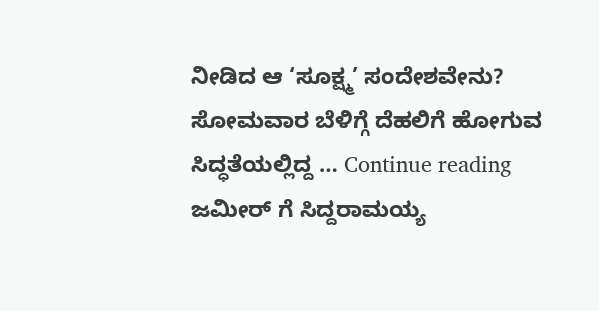ನೀಡಿದ ಆ ‘ಸೂಕ್ಷ್ಮ’ ಸಂದೇಶವೇನು? ಸೋಮವಾರ ಬೆಳಿಗ್ಗೆ ದೆಹಲಿಗೆ ಹೋಗುವ ಸಿದ್ಧತೆಯಲ್ಲಿದ್ದ … Continue reading ಜಮೀರ್ ಗೆ ಸಿದ್ದರಾಮಯ್ಯ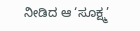ನೀಡಿದ ಆ ‘ಸೂಕ್ಷ್ಮ’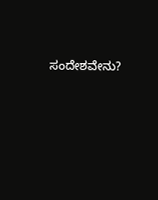ಸಂದೇಶವೇನು?